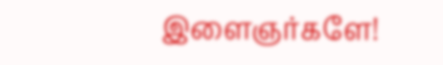இளைஞர்களே!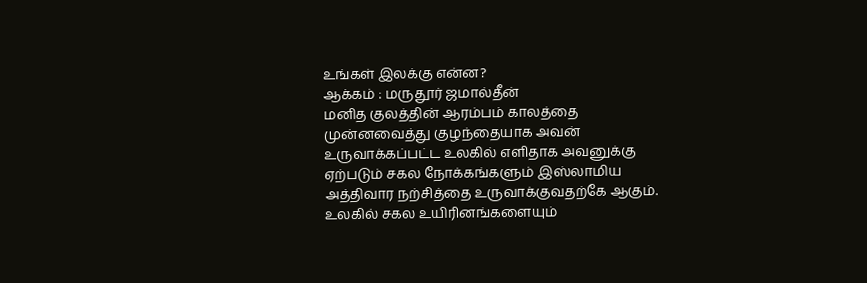உங்கள் இலக்கு என்ன?
ஆக்கம் : மருதூர் ஜமால்தீன்
மனித குலத்தின் ஆரம்பம் காலத்தை முன்னவைத்து குழந்தையாக அவன் உருவாக்கப்பட்ட உலகில் எளிதாக அவனுக்கு ஏற்படும் சகல நோக்கங்களும் இஸ்லாமிய அத்திவார நற்சித்தை உருவாக்குவதற்கே ஆகும்.
உலகில் சகல உயிரினங்களையும்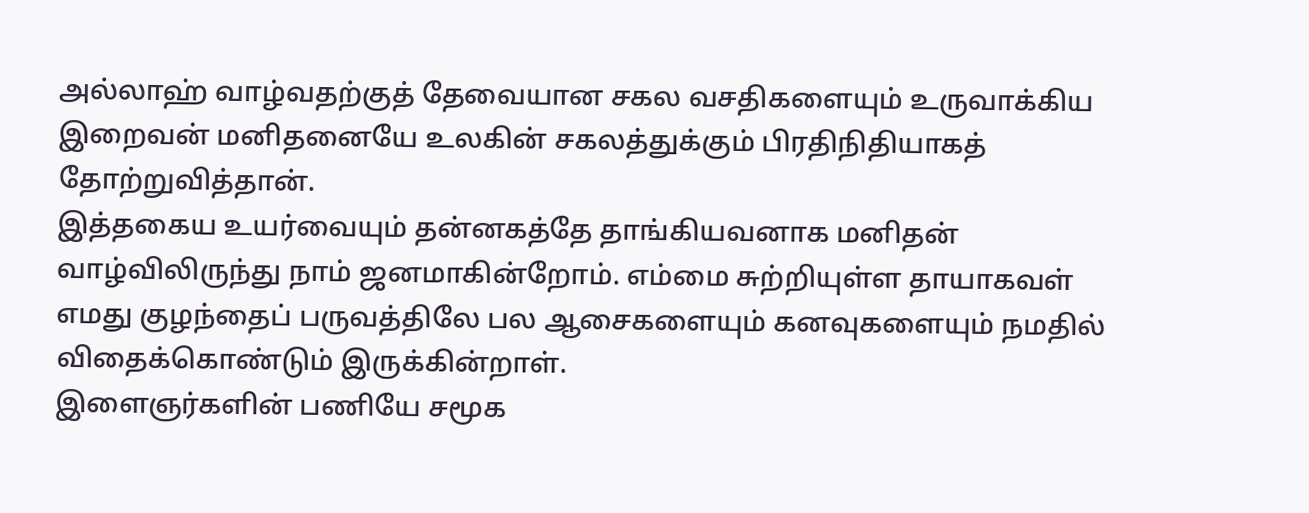அல்லாஹ் வாழ்வதற்குத் தேவையான சகல வசதிகளையும் உருவாக்கிய இறைவன் மனிதனையே உலகின் சகலத்துக்கும் பிரதிநிதியாகத் தோற்றுவித்தான்.
இத்தகைய உயர்வையும் தன்னகத்தே தாங்கியவனாக மனிதன் வாழ்விலிருந்து நாம் ஜனமாகின்றோம். எம்மை சுற்றியுள்ள தாயாகவள் எமது குழந்தைப் பருவத்திலே பல ஆசைகளையும் கனவுகளையும் நமதில் விதைக்கொண்டும் இருக்கின்றாள்.
இளைஞர்களின் பணியே சமூக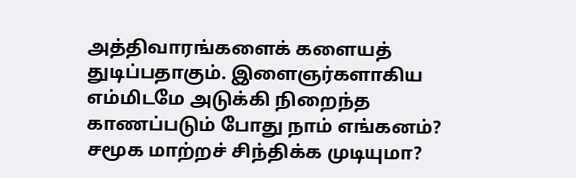அத்திவாரங்களைக் களையத் துடிப்பதாகும். இளைஞர்களாகிய எம்மிடமே அடுக்கி நிறைந்த காணப்படும் போது நாம் எங்கனம்? சமூக மாற்றச் சிந்திக்க முடியுமா?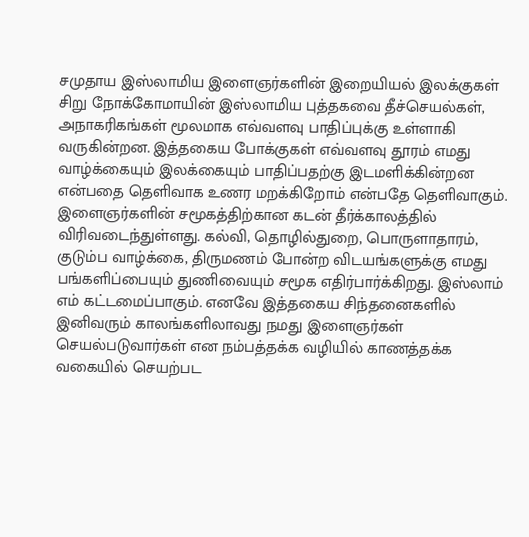சமுதாய இஸ்லாமிய இளைஞர்களின் இறையியல் இலக்குகள் சிறு நோக்கோமாயின் இஸ்லாமிய புத்தகவை தீச்செயல்கள், அநாகரிகங்கள் மூலமாக எவ்வளவு பாதிப்புக்கு உள்ளாகி வருகின்றன. இத்தகைய போக்குகள் எவ்வளவு தூரம் எமது வாழ்க்கையும் இலக்கையும் பாதிப்பதற்கு இடமளிக்கின்றன என்பதை தெளிவாக உணர மறக்கிறோம் என்பதே தெளிவாகும்.
இளைஞர்களின் சமூகத்திற்கான கடன் தீர்க்காலத்தில் விரிவடைந்துள்ளது. கல்வி, தொழில்துறை, பொருளாதாரம், குடும்ப வாழ்க்கை, திருமணம் போன்ற விடயங்களுக்கு எமது பங்களிப்பையும் துணிவையும் சமூக எதிர்பார்க்கிறது. இஸ்லாம் எம் கட்டமைப்பாகும். எனவே இத்தகைய சிந்தனைகளில் இனிவரும் காலங்களிலாவது நமது இளைஞர்கள் செயல்படுவார்கள் என நம்பத்தக்க வழியில் காணத்தக்க வகையில் செயற்பட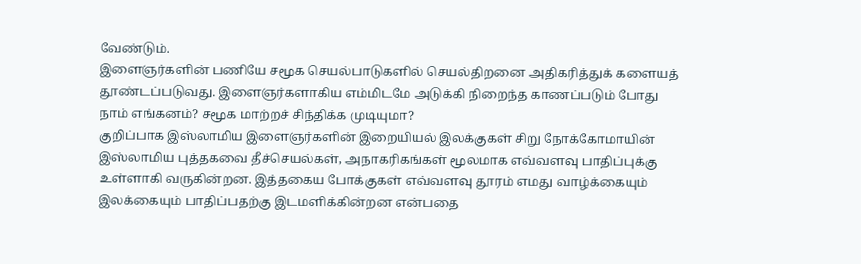வேண்டும்.
இளைஞர்களின் பணியே சமூக செயல்பாடுகளில் செயல்திறனை அதிகரித்துக் களையத் தூண்டப்படுவது. இளைஞர்களாகிய எம்மிடமே அடுக்கி நிறைந்த காணப்படும் போது நாம் எங்கனம்? சமூக மாற்றச் சிந்திக்க முடியுமா?
குறிப்பாக இஸ்லாமிய இளைஞர்களின் இறையியல் இலக்குகள் சிறு நோக்கோமாயின் இஸ்லாமிய புத்தகவை தீச்செயல்கள், அநாகரிகங்கள் மூலமாக எவ்வளவு பாதிப்புக்கு உள்ளாகி வருகின்றன. இத்தகைய போக்குகள் எவ்வளவு தூரம் எமது வாழ்க்கையும் இலக்கையும் பாதிப்பதற்கு இடமளிக்கின்றன என்பதை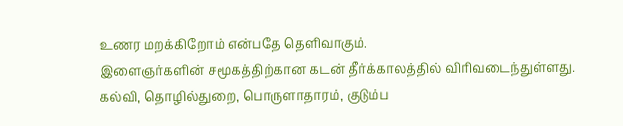உணர மறக்கிறோம் என்பதே தெளிவாகும்.
இளைஞர்களின் சமூகத்திற்கான கடன் தீர்க்காலத்தில் விரிவடைந்துள்ளது. கல்வி, தொழில்துறை, பொருளாதாரம், குடும்ப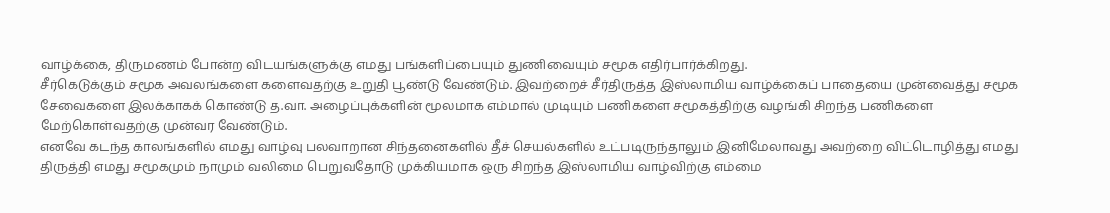வாழ்க்கை, திருமணம் போன்ற விடயங்களுக்கு எமது பங்களிப்பையும் துணிவையும் சமூக எதிர்பார்க்கிறது.
சீர்கெடுக்கும் சமூக அவலங்களை களைவதற்கு உறுதி பூண்டு வேண்டும். இவற்றைச் சீர்திருத்த இஸ்லாமிய வாழ்க்கைப் பாதையை முன்வைத்து சமூக சேவைகளை இலக்காகக் கொண்டு த.வா. அழைப்புக்களின் மூலமாக எம்மால் முடியும் பணிகளை சமூகத்திற்கு வழங்கி சிறந்த பணிகளை மேற்கொள்வதற்கு முன்வர வேண்டும்.
எனவே கடந்த காலங்களில் எமது வாழ்வு பலவாறான சிந்தனைகளில் தீச் செயல்களில் உட்படிருந்தாலும் இனிமேலாவது அவற்றை விட்டொழித்து எமது திருத்தி எமது சமூகமும் நாமும் வலிமை பெறுவதோடு முக்கியமாக ஒரு சிறந்த இஸ்லாமிய வாழ்விற்கு எம்மை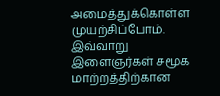அமைத்துக்கொள்ள முயற்சிப்போம்.
இவ்வாறு இளைஞர்கள் சமூக மாற்றத்திற்கான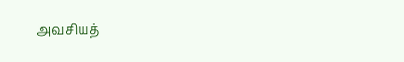அவசியத்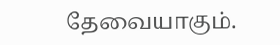தேவையாகும்.